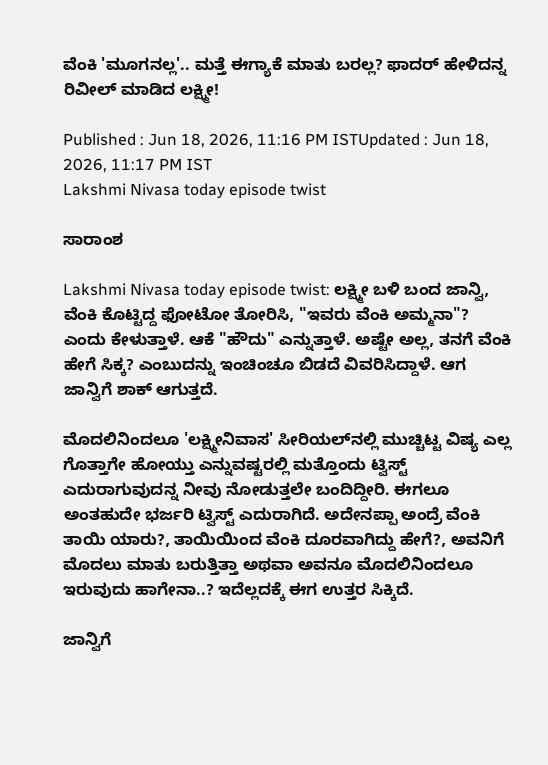ವೆಂಕಿ 'ಮೂಗನಲ್ಲ'.. ಮತ್ತೆ ಈಗ್ಯಾಕೆ ಮಾತು ಬರಲ್ಲ? ಫಾದರ್ ಹೇಳಿದನ್ನ ರಿವೀಲ್ ಮಾಡಿದ ಲಕ್ಷ್ಮೀ!

Published : Jun 18, 2026, 11:16 PM ISTUpdated : Jun 18, 2026, 11:17 PM IST
Lakshmi Nivasa today episode twist

ಸಾರಾಂಶ

Lakshmi Nivasa today episode twist: ಲಕ್ಷ್ಮೀ ಬಳಿ ಬಂದ ಜಾನ್ವಿ, ವೆಂಕಿ ಕೊಟ್ಟಿದ್ದ ಫೋಟೋ ತೋರಿಸಿ, "ಇವರು ವೆಂಕಿ ಅಮ್ಮನಾ"? ಎಂದು ಕೇಳುತ್ತಾಳೆ. ಆಕೆ "ಹೌದು" ಎನ್ನುತ್ತಾಳೆ. ಅಷ್ಟೇ ಅಲ್ಲ, ತನಗೆ ವೆಂಕಿ ಹೇಗೆ ಸಿಕ್ಕ? ಎಂಬುದನ್ನು ಇಂಚಿಂಚೂ ಬಿಡದೆ ವಿವರಿಸಿದ್ದಾಳೆ. ಆಗ ಜಾನ್ವಿಗೆ ಶಾಕ್ ಆಗುತ್ತದೆ.

ಮೊದಲಿನಿಂದಲೂ 'ಲಕ್ಷ್ಮೀನಿವಾಸ' ಸೀರಿಯಲ್‌ನಲ್ಲಿ ಮುಚ್ಚಿಟ್ಟ ವಿಷ್ಯ ಎಲ್ಲ ಗೊತ್ತಾಗೇ ಹೋಯ್ತು ಎನ್ನುವಷ್ಟರಲ್ಲಿ ಮತ್ತೊಂದು ಟ್ವಿಸ್ಟ್ ಎದುರಾಗುವುದನ್ನ ನೀವು ನೋಡುತ್ತಲೇ ಬಂದಿದ್ದೀರಿ. ಈಗಲೂ ಅಂತಹುದೇ ಭರ್ಜರಿ ಟ್ವಿಸ್ಟ್ ಎದುರಾಗಿದೆ. ಅದೇನಪ್ಪಾ ಅಂದ್ರೆ ವೆಂಕಿ ತಾಯಿ ಯಾರು?, ತಾಯಿಯಿಂದ ವೆಂಕಿ ದೂರವಾಗಿದ್ದು ಹೇಗೆ?, ಅವನಿಗೆ ಮೊದಲು ಮಾತು ಬರುತ್ತಿತ್ತಾ ಅಥವಾ ಅವನೂ ಮೊದಲಿನಿಂದಲೂ ಇರುವುದು ಹಾಗೇನಾ..? ಇದೆಲ್ಲದಕ್ಕೆ ಈಗ ಉತ್ತರ ಸಿಕ್ಕಿದೆ.

ಜಾನ್ವಿಗೆ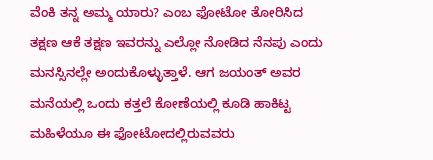ವೆಂಕಿ ತನ್ನ ಅಮ್ಮ ಯಾರು? ಎಂಬ ಫೋಟೋ ತೋರಿಸಿದ ತಕ್ಷಣ ಆಕೆ ತಕ್ಷಣ ಇವರನ್ನು ಎಲ್ಲೋ ನೋಡಿದ ನೆನಪು ಎಂದು ಮನಸ್ಸಿನಲ್ಲೇ ಅಂದುಕೊಳ್ಳುತ್ತಾಳೆ. ಆಗ ಜಯಂತ್ ಅವರ ಮನೆಯಲ್ಲಿ ಒಂದು ಕತ್ತಲೆ ಕೋಣೆಯಲ್ಲಿ ಕೂಡಿ ಹಾಕಿಟ್ಟ ಮಹಿಳೆಯೂ ಈ ಫೋಟೋದಲ್ಲಿರುವವರು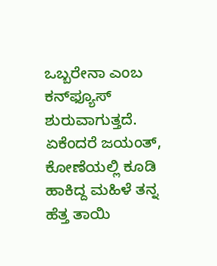ಒಬ್ಬರೇನಾ ಎಂಬ ಕನ್‌ಫ್ಯೂಸ್ ಶುರುವಾಗುತ್ತದೆ. ಏಕೆಂದರೆ ಜಯಂತ್, ಕೋಣೆಯಲ್ಲಿ ಕೂಡಿ ಹಾಕಿದ್ದ ಮಹಿಳೆ ತನ್ನ ಹೆತ್ತ ತಾಯಿ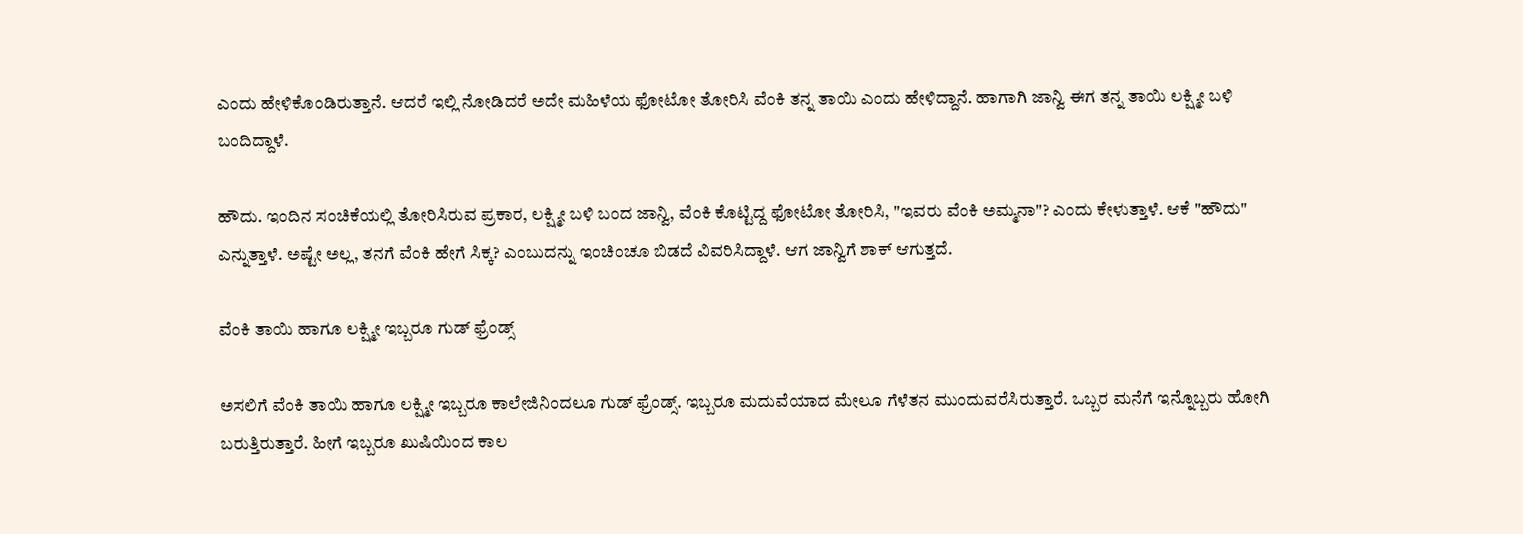ಎಂದು ಹೇಳಿಕೊಂಡಿರುತ್ತಾನೆ. ಆದರೆ ಇಲ್ಲಿ ನೋಡಿದರೆ ಅದೇ ಮಹಿಳೆಯ ಫೋಟೋ ತೋರಿಸಿ ವೆಂಕಿ ತನ್ನ ತಾಯಿ ಎಂದು ಹೇಳಿದ್ದಾನೆ. ಹಾಗಾಗಿ ಜಾನ್ವಿ ಈಗ ತನ್ನ ತಾಯಿ ಲಕ್ಷ್ಮೀ ಬಳಿ ಬಂದಿದ್ದಾಳೆ.

ಹೌದು. ಇಂದಿನ ಸಂಚಿಕೆಯಲ್ಲಿ ತೋರಿಸಿರುವ ಪ್ರಕಾರ, ಲಕ್ಷ್ಮೀ ಬಳಿ ಬಂದ ಜಾನ್ವಿ, ವೆಂಕಿ ಕೊಟ್ಟಿದ್ದ ಫೋಟೋ ತೋರಿಸಿ, "ಇವರು ವೆಂಕಿ ಅಮ್ಮನಾ"? ಎಂದು ಕೇಳುತ್ತಾಳೆ. ಆಕೆ "ಹೌದು" ಎನ್ನುತ್ತಾಳೆ. ಅಷ್ಟೇ ಅಲ್ಲ, ತನಗೆ ವೆಂಕಿ ಹೇಗೆ ಸಿಕ್ಕ? ಎಂಬುದನ್ನು ಇಂಚಿಂಚೂ ಬಿಡದೆ ವಿವರಿಸಿದ್ದಾಳೆ. ಆಗ ಜಾನ್ವಿಗೆ ಶಾಕ್ ಆಗುತ್ತದೆ.

ವೆಂಕಿ ತಾಯಿ ಹಾಗೂ ಲಕ್ಷ್ಮೀ ಇಬ್ಬರೂ ಗುಡ್ ಫ್ರೆಂಡ್ಸ್

ಅಸಲಿಗೆ ವೆಂಕಿ ತಾಯಿ ಹಾಗೂ ಲಕ್ಷ್ಮೀ ಇಬ್ಬರೂ ಕಾಲೇಜಿನಿಂದಲೂ ಗುಡ್ ಫ್ರೆಂಡ್ಸ್. ಇಬ್ಬರೂ ಮದುವೆಯಾದ ಮೇಲೂ ಗೆಳೆತನ ಮುಂದುವರೆಸಿರುತ್ತಾರೆ. ಒಬ್ಬರ ಮನೆಗೆ ಇನ್ನೊಬ್ಬರು ಹೋಗಿ ಬರುತ್ತಿರುತ್ತಾರೆ. ಹೀಗೆ ಇಬ್ಬರೂ ಖುಷಿಯಿಂದ ಕಾಲ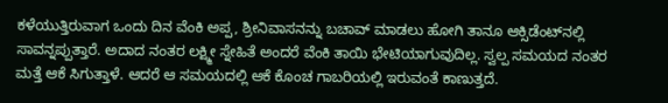ಕಳೆಯುತ್ತಿರುವಾಗ ಒಂದು ದಿನ ವೆಂಕಿ ಅಪ್ಪ, ಶ್ರೀನಿವಾಸನನ್ನು ಬಚಾವ್ ಮಾಡಲು ಹೋಗಿ ತಾನೂ ಆಕ್ಸಿಡೆಂಟ್‌ನಲ್ಲಿ ಸಾವನ್ನಪ್ಪುತ್ತಾರೆ. ಅದಾದ ನಂತರ ಲಕ್ಷ್ಮೀ ಸ್ನೇಹಿತೆ ಅಂದರೆ ವೆಂಕಿ ತಾಯಿ ಭೇಟಿಯಾಗುವುದಿಲ್ಲ. ಸ್ವಲ್ಪ ಸಮಯದ ನಂತರ ಮತ್ತೆ ಆಕೆ ಸಿಗುತ್ತಾಳೆ. ಆದರೆ ಆ ಸಮಯದಲ್ಲಿ ಆಕೆ ಕೊಂಚ ಗಾಬರಿಯಲ್ಲಿ ಇರುವಂತೆ ಕಾಣುತ್ತದೆ.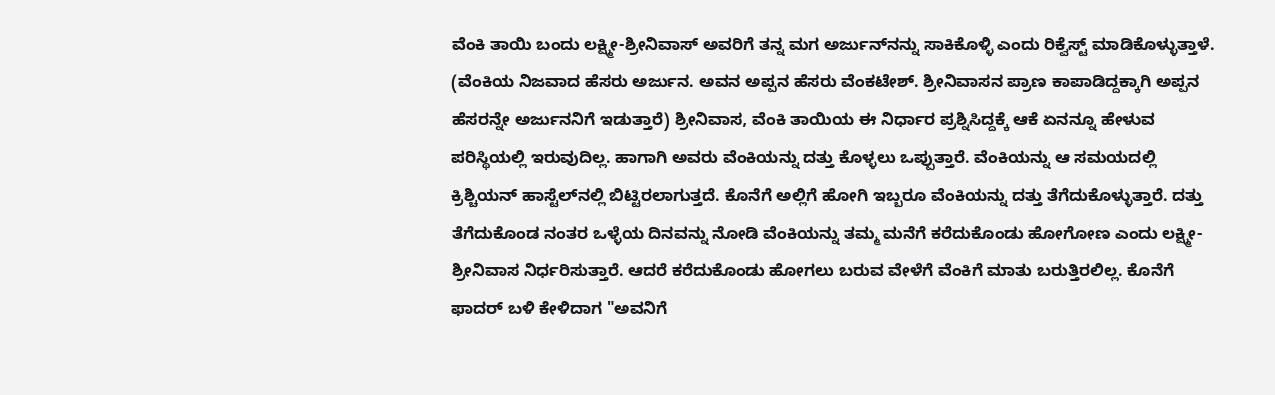ವೆಂಕಿ ತಾಯಿ ಬಂದು ಲಕ್ಷ್ಮೀ-ಶ್ರೀನಿವಾಸ್ ಅವರಿಗೆ ತನ್ನ ಮಗ ಅರ್ಜುನ್‌ನನ್ನು ಸಾಕಿಕೊಳ್ಳಿ ಎಂದು ರಿಕ್ವೆಸ್ಟ್ ಮಾಡಿಕೊಳ್ಳುತ್ತಾಳೆ. (ವೆಂಕಿಯ ನಿಜವಾದ ಹೆಸರು ಅರ್ಜುನ. ಅವನ ಅಪ್ಪನ ಹೆಸರು ವೆಂಕಟೇಶ್. ಶ್ರೀನಿವಾಸನ ಪ್ರಾಣ ಕಾಪಾಡಿದ್ದಕ್ಕಾಗಿ ಅಪ್ಪನ ಹೆಸರನ್ನೇ ಅರ್ಜುನನಿಗೆ ಇಡುತ್ತಾರೆ) ಶ್ರೀನಿವಾಸ, ವೆಂಕಿ ತಾಯಿಯ ಈ ನಿರ್ಧಾರ ಪ್ರಶ್ನಿಸಿದ್ದಕ್ಕೆ ಆಕೆ ಏನನ್ನೂ ಹೇಳುವ ಪರಿಸ್ಥಿಯಲ್ಲಿ ಇರುವುದಿಲ್ಲ. ಹಾಗಾಗಿ ಅವರು ವೆಂಕಿಯನ್ನು ದತ್ತು ಕೊಳ್ಳಲು ಒಪ್ಪುತ್ತಾರೆ. ವೆಂಕಿಯನ್ನು ಆ ಸಮಯದಲ್ಲಿ ಕ್ರಿಶ್ಚಿಯನ್ ಹಾಸ್ಟೆಲ್‌ನಲ್ಲಿ ಬಿಟ್ಟಿರಲಾಗುತ್ತದೆ. ಕೊನೆಗೆ ಅಲ್ಲಿಗೆ ಹೋಗಿ ಇಬ್ಬರೂ ವೆಂಕಿಯನ್ನು ದತ್ತು ತೆಗೆದುಕೊಳ್ಳುತ್ತಾರೆ. ದತ್ತು ತೆಗೆದುಕೊಂಡ ನಂತರ ಒಳ್ಳೆಯ ದಿನವನ್ನು ನೋಡಿ ವೆಂಕಿಯನ್ನು ತಮ್ಮ ಮನೆಗೆ ಕರೆದುಕೊಂಡು ಹೋಗೋಣ ಎಂದು ಲಕ್ಷ್ಮೀ-ಶ್ರೀನಿವಾಸ ನಿರ್ಧರಿಸುತ್ತಾರೆ. ಆದರೆ ಕರೆದುಕೊಂಡು ಹೋಗಲು ಬರುವ ವೇಳೆಗೆ ವೆಂಕಿಗೆ ಮಾತು ಬರುತ್ತಿರಲಿಲ್ಲ. ಕೊನೆಗೆ ಫಾದರ್ ಬಳಿ ಕೇಳಿದಾಗ "ಅವನಿಗೆ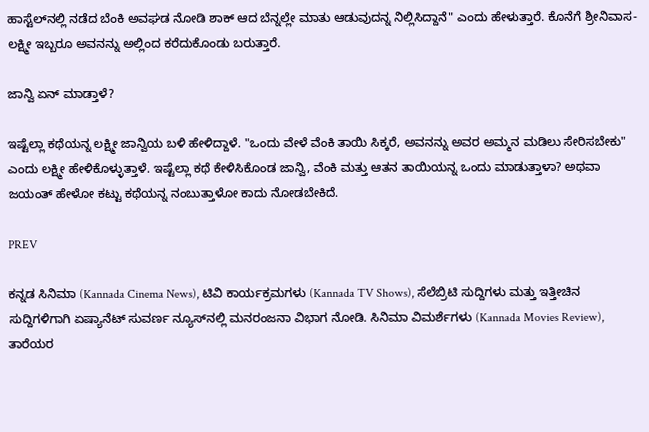ಹಾಸ್ಟೆಲ್‌ನಲ್ಲಿ ನಡೆದ ಬೆಂಕಿ ಅವಘಡ ನೋಡಿ ಶಾಕ್ ಆದ ಬೆನ್ನಲ್ಲೇ ಮಾತು ಆಡುವುದನ್ನ ನಿಲ್ಲಿಸಿದ್ದಾನೆ" ಎಂದು ಹೇಳುತ್ತಾರೆ. ಕೊನೆಗೆ ಶ್ರೀನಿವಾಸ-ಲಕ್ಷ್ಮೀ ಇಬ್ಬರೂ ಅವನನ್ನು ಅಲ್ಲಿಂದ ಕರೆದುಕೊಂಡು ಬರುತ್ತಾರೆ.

ಜಾನ್ವಿ ಏನ್ ಮಾಡ್ತಾಳೆ?

ಇಷ್ಟೆಲ್ಲಾ ಕಥೆಯನ್ನ ಲಕ್ಷ್ಮೀ ಜಾನ್ವಿಯ ಬಳಿ ಹೇಳಿದ್ದಾಳೆ. "ಒಂದು ವೇಳೆ ವೆಂಕಿ ತಾಯಿ ಸಿಕ್ಕರೆ, ಅವನನ್ನು ಅವರ ಅಮ್ಮನ ಮಡಿಲು ಸೇರಿಸಬೇಕು" ಎಂದು ಲಕ್ಷ್ಮೀ ಹೇಳಿಕೊಳ್ಳುತ್ತಾಳೆ. ಇಷ್ಟೆಲ್ಲಾ ಕಥೆ ಕೇಳಿಸಿಕೊಂಡ ಜಾನ್ವಿ, ವೆಂಕಿ ಮತ್ತು ಆತನ ತಾಯಿಯನ್ನ ಒಂದು ಮಾಡುತ್ತಾಳಾ? ಅಥವಾ ಜಯಂತ್ ಹೇಳೋ ಕಟ್ಟು ಕಥೆಯನ್ನ ನಂಬುತ್ತಾಳೋ ಕಾದು ನೋಡಬೇಕಿದೆ.

PREV

ಕನ್ನಡ ಸಿನಿಮಾ (Kannada Cinema News), ಟಿವಿ ಕಾರ್ಯಕ್ರಮಗಳು (Kannada TV Shows), ಸೆಲೆಬ್ರಿಟಿ ಸುದ್ದಿಗಳು ಮತ್ತು ಇತ್ತೀಚಿನ ಸುದ್ದಿಗಳಿಗಾಗಿ ಏಷ್ಯಾನೆಟ್ ಸುವರ್ಣ ನ್ಯೂಸ್‌ನಲ್ಲಿ ಮನರಂಜನಾ ವಿಭಾಗ ನೋಡಿ. ಸಿನಿಮಾ ವಿಮರ್ಶೆಗಳು (Kannada Movies Review), ತಾರೆಯರ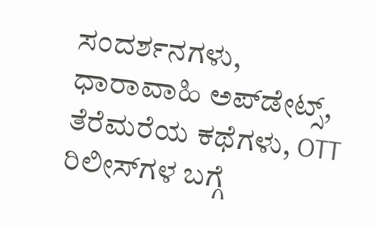ಸಂದರ್ಶನಗಳು, ಧಾರಾವಾಹಿ ಅಪ್‌ಡೇಟ್ಸ್‌, ತೆರೆಮರೆಯ ಕಥೆಗಳು, OTT ರಿಲೀಸ್‌ಗಳ ಬಗ್ಗೆ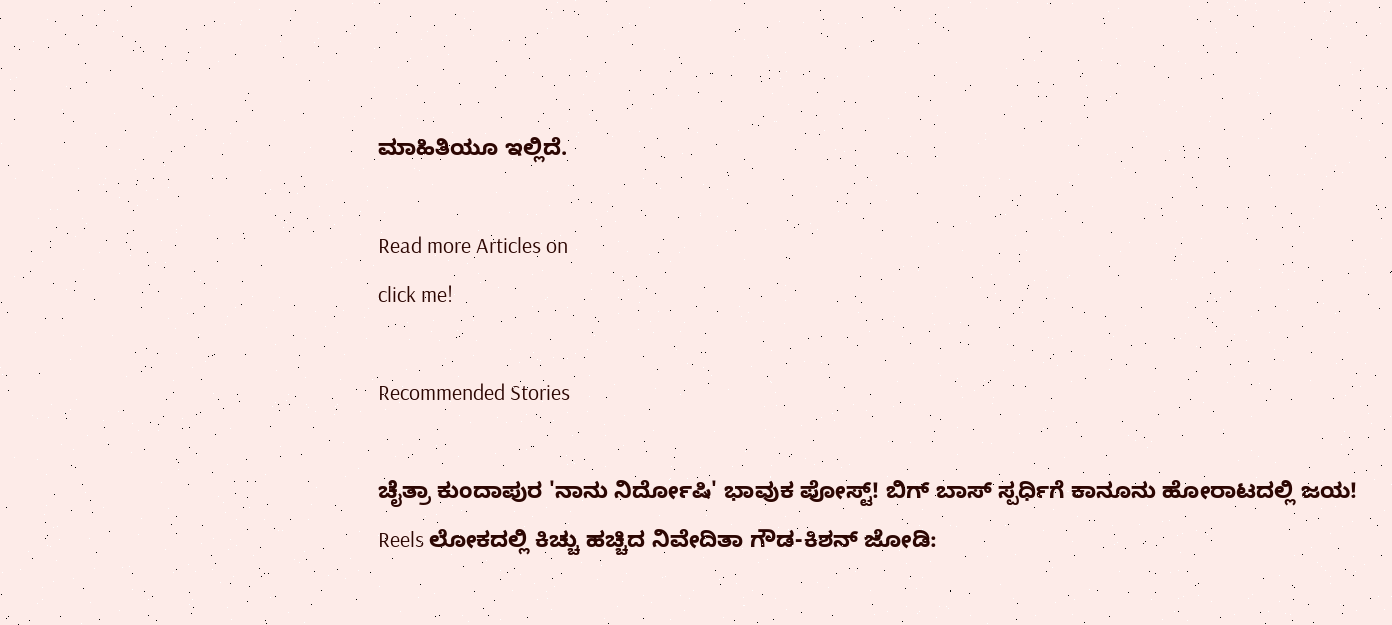ಮಾಹಿತಿಯೂ ಇಲ್ಲಿದೆ.

Read more Articles on
click me!

Recommended Stories

ಚೈತ್ರಾ ಕುಂದಾಪುರ 'ನಾನು ನಿರ್ದೋಷಿ' ಭಾವುಕ ಪೋಸ್ಟ್! ಬಿಗ್ ಬಾಸ್ ಸ್ಪರ್ಧಿಗೆ ಕಾನೂನು ಹೋರಾಟದಲ್ಲಿ ಜಯ!
Reels ಲೋಕದಲ್ಲಿ ಕಿಚ್ಚು ಹಚ್ಚಿದ ನಿವೇದಿತಾ ಗೌಡ-ಕಿಶನ್ ಜೋಡಿ: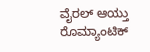ವೈರಲ್ ಆಯ್ತು ರೊಮ್ಯಾಂಟಿಕ್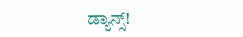ಡ್ಯಾನ್ಸ್!